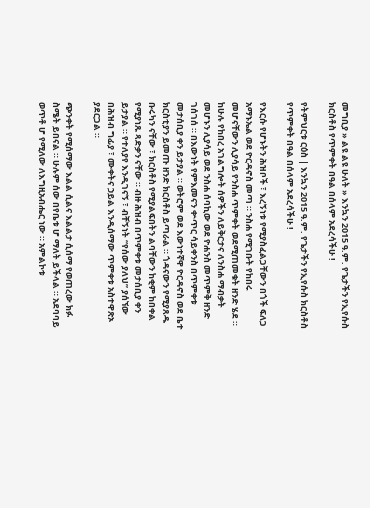መግቢያ » ልዩ ልዩ ሁለት » እንኳን 2015 ዓ.ም. የጌታችን የኢየሱስ ክርስቶስ የጥምቀት በዓል በሰላም አደረሳችሁ !

የትምህርቱ ርዕስ | እንኳን 2015 ዓ.ም. የጌታችን የኢየሱስ ክርስቶስ የጥምቀት በዓል በሰላም አደረሳችሁ !

የእርሱ የሆኑትን ሕዝቦች ፣ እረኝነቱ የሚያስፈልጋቸውን በጎች ፍለጋ አማኑኤል ወደ ዮርዳኖስ መጣ ። ንስሐ የሚገቡት የከበሩ መሆናቸውን ሊያሳይ የንስሐ ጥምቀት ወደሚጠመቁት ዘንድ ሄደ ። ከሁሉ የከበረ አገልግሎት ሰዎችን ለይቅርታና ለንስሐ ማብቃት መሆኑን ሊያሳይ ወደ ንስሐ ሰባኪው ወደ ዮሐንስ መጥምቅ ዘንድ ገሰገሰ ። በእውነት የምእመናን ቍጥር ሳይቀንስ በጥምቀቱ መታሰቢያ ቀን ይታያል ። ወትሮም ወደ እውነተኛዋ ዮርዳኖስ ወደ ቤተ ክርስቲያን ይመጡ ዘንድ ክርስቶስ ይጣራል ። ጎዳናውን የሚያጸዱ ቡሩካን ናቸው ፣ ክርስቶስ የሚያልፍበትን ልባቸውን ከቂም ከበቀል የሚያነጹ ጻድቃን ናቸው ። ብዙ ሕዝብ በጥምቀቱ መታሰቢያ ቀን ይታያል ። የተለያየ እንዲገናኝ ፣ ብቸኝነት “የሰው ያለህ” ያሰኘው በሕዝብ ግፊያ ፣ ሙቀትና ኃይል እንዲሰማው ጥምቀቱ አስተዋጽኦ ያደርጋል ።

ጭንቀት የሚሰማው እልል ሲልና እልልታ ሲሰማ የወጠረው ክፉ ስሜት ይበናል ። ሁሉም ሰው በየቤቱ ሆ ማለት ይችላል ። አደባባይ ወጥቶ ሆ የሚለው ለእግዚአብሔር ነው ። አምልኮቱ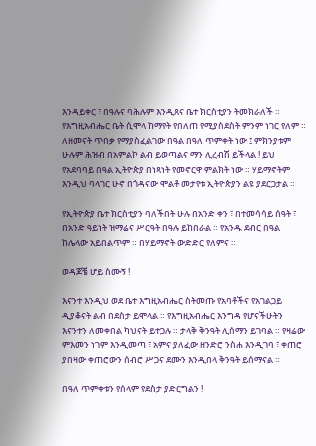እንዳይቀር ፣ በዓሉና ባሕሉም እንዲጸና ቤተ ክርስቲያን ትመክራለች ። የእግዚአብሔር ቤት ሲሞላ ከማየት የበለጠ የሚያስደስት ምንም ነገር የለም ። ለዘመናት ጥበቃ የማያስፈልገው በዓል በዓለ ጥምቀት ነው ፤ ምክንያቱም ሁሉም ሕዝብ በአምልኮ ልብ ይወጣልና ማን ሊረብሽ ይችላል ! ይህ የአደባባይ በዓል ኢትዮጵያ በነጻነት የመኖርዋ ምልክት ነው ። ሃይማኖትም እንዲህ ባላገር ሁኖ በጎዳናው ሞልቶ መታየቱ ኢትዮጵያን ልዩ ያደርጋታል ።

የኢትዮጵያ ቤተ ክርስቲያን ባለችበት ሁሉ በአንድ ቀን ፣ በተመሳሳይ ሰዓት ፣ በአንድ ዓይነት ዝማሬና ሥርዓት በዓሉ ይከበራል ። የአንዱ ደብር በዓል ከሌላው አይበልጥም ። በሃይማኖት ውድድር የለምና ።

ወዳጆቼ ሆይ ስሙኝ !

እናንተ እንዲህ ወደ ቤተ እግዚአብሔር ስትመጡ የአባቶችና የአገልጋይ ዲያቆናት ልብ በደስታ ይሞላል ። የእግዚአብሔር እንግዳ የሆናችሁትን እናንተን ለመቀበል ካህናት ይተጋሉ ። ታላቅ ቅንዓት ሊሰማን ይገባል ። የዛሬው ምእመን ነገም እንዲመጣ ፣ አምና ያለፈው ዘንድሮ ንስሐ እንዲገባ ፣ ቀጠሮ ያበዛው ቀጠሮውን ሰብሮ ሥጋና ደሙን እንዲበላ ቅንዓት ይሰማናል ።

በዓለ ጥምቀቱን የሰላም የደስታ ያድርግልን !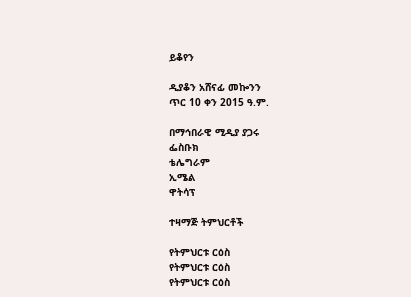ይቆየን

ዲያቆን አሸናፊ መኰንን
ጥር 10 ቀን 2015 ዓ.ም.

በማኅበራዊ ሚዲያ ያጋሩ
ፌስቡክ
ቴሌግራም
ኢሜል
ዋትሳፕ

ተዛማጅ ትምህርቶች

የትምህርቱ ርዕስ
የትምህርቱ ርዕስ
የትምህርቱ ርዕስ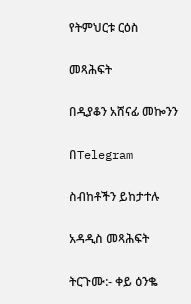የትምህርቱ ርዕስ

መጻሕፍት

በዲያቆን አሸናፊ መኰንን

በTelegram

ስብከቶችን ይከታተሉ

አዳዲስ መጻሕፍት

ትርጉሙ:- ቀይ ዕንቈ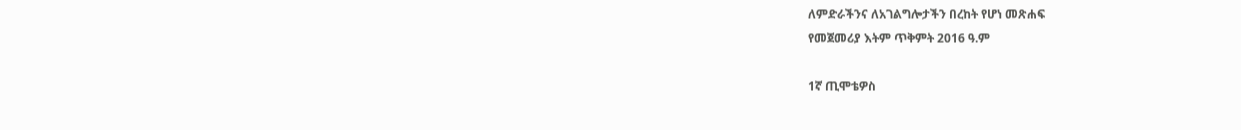ለምድራችንና ለአገልግሎታችን በረከት የሆነ መጽሐፍ
የመጀመሪያ እትም ጥቅምት 2016 ዓ.ም

1ኛ ጢሞቴዎስ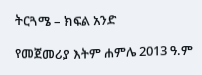ትርጓሜ – ክፍል አንድ

የመጀመሪያ እትም ሐምሌ 2013 ዓ.ም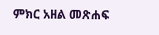ምክር አዘል መጽሐፍ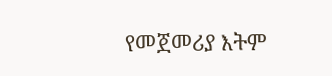የመጀመሪያ እትም